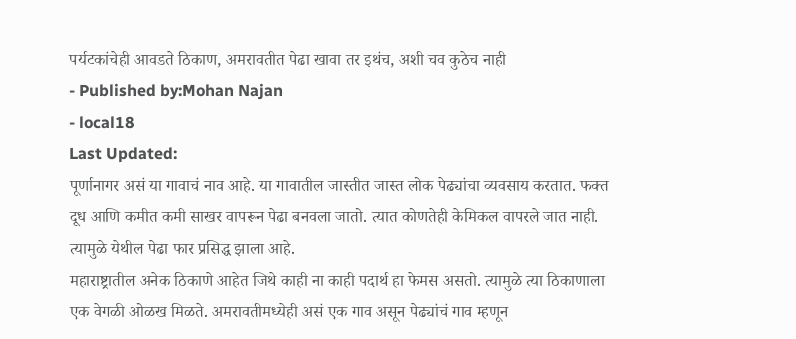पर्यटकांचेही आवडते ठिकाण, अमरावतीत पेढा खावा तर इथंच, अशी चव कुठेच नाही
- Published by:Mohan Najan
- local18
Last Updated:
पूर्णानागर असं या गावाचं नाव आहे. या गावातील जास्तीत जास्त लोक पेढ्यांचा व्यवसाय करतात. फक्त दूध आणि कमीत कमी साखर वापरून पेढा बनवला जातो. त्यात कोणतेही केमिकल वापरले जात नाही. त्यामुळे येथील पेढा फार प्रसिद्ध झाला आहे.
महाराष्ट्रातील अनेक ठिकाणे आहेत जिथे काही ना काही पदार्थ हा फेमस असतो. त्यामुळे त्या ठिकाणाला एक वेगळी ओळख मिळते. अमरावतीमध्येही असं एक गाव असून पेढ्यांचं गाव म्हणून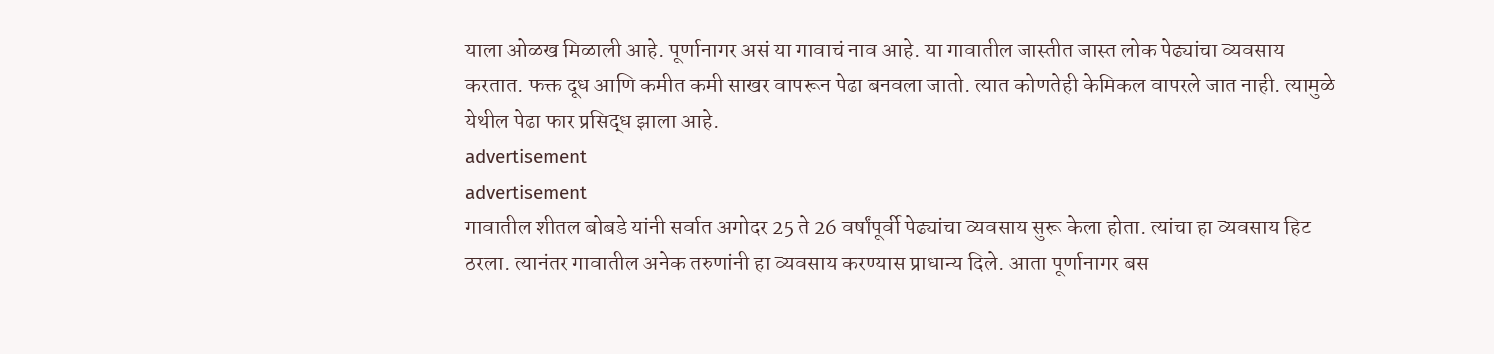याला ओळख मिळाली आहे. पूर्णानागर असं या गावाचं नाव आहे. या गावातील जास्तीत जास्त लोक पेढ्यांचा व्यवसाय करतात. फक्त दूध आणि कमीत कमी साखर वापरून पेढा बनवला जातो. त्यात कोणतेही केमिकल वापरले जात नाही. त्यामुळे येथील पेढा फार प्रसिद्ध झाला आहे.
advertisement
advertisement
गावातील शीतल बोबडे यांनी सर्वात अगोदर 25 ते 26 वर्षांपूर्वी पेढ्यांचा व्यवसाय सुरू केला होता. त्यांचा हा व्यवसाय हिट ठरला. त्यानंतर गावातील अनेक तरुणांनी हा व्यवसाय करण्यास प्राधान्य दिले. आता पूर्णानागर बस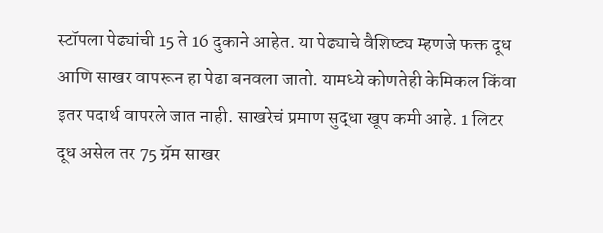स्टॉपला पेढ्यांची 15 ते 16 दुकाने आहेत. या पेढ्याचे वैशिष्ट्य म्हणजे फक्त दूध आणि साखर वापरून हा पेढा बनवला जातो. यामध्ये कोणतेही केमिकल किंवा इतर पदार्थ वापरले जात नाही. साखरेचं प्रमाण सुद्धा खूप कमी आहे. 1 लिटर दूध असेल तर 75 ग्रॅम साखर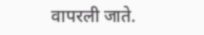वापरली जाते.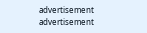advertisement
advertisement